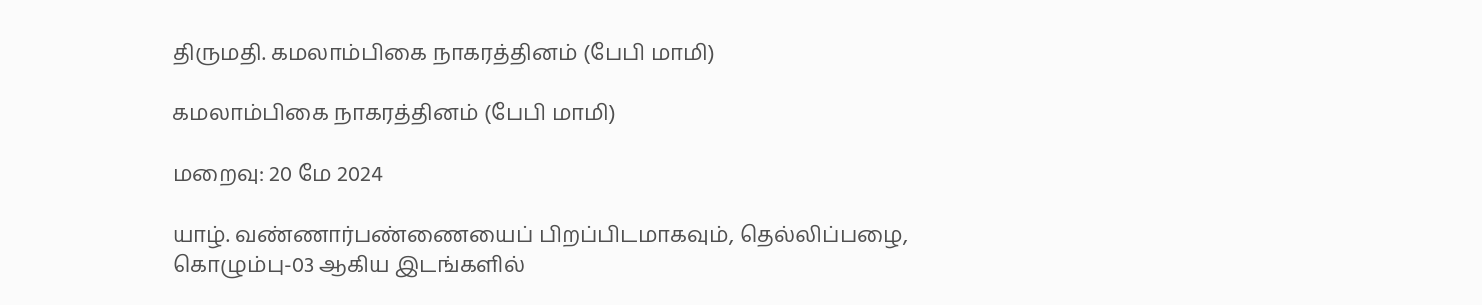திருமதி. கமலாம்பிகை நாகரத்தினம் (பேபி மாமி)

கமலாம்பிகை நாகரத்தினம் (பேபி மாமி)

மறைவு: 20 மே 2024

யாழ். வண்ணார்பண்ணையைப் பிறப்பிடமாகவும், தெல்லிப்பழை, கொழும்பு-03 ஆகிய இடங்களில்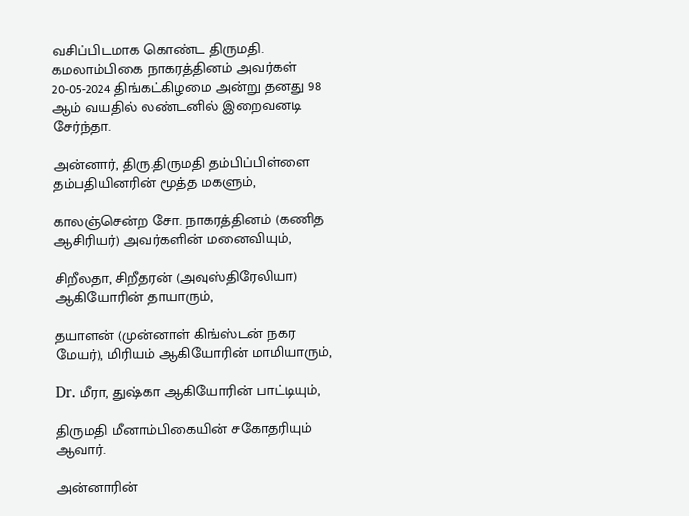வசிப்பிடமாக கொண்ட திருமதி. கமலாம்பிகை நாகரத்தினம் அவர்கள் 20-05-2024 திங்கட்கிழமை அன்று தனது 98 ஆம் வயதில் லண்டனில் இறைவனடி சேர்ந்தா.

அன்னார், திரு.திருமதி தம்பிப்பிள்ளை தம்பதியினரின் மூத்த மகளும்,

காலஞ்சென்ற சோ. நாகரத்தினம் (கணித ஆசிரியர்) அவர்களின் மனைவியும்,

சிறீலதா, சிறீதரன் (அவுஸ்திரேலியா) ஆகியோரின் தாயாரும்,

தயாளன் (முன்னாள் கிங்ஸ்டன் நகர மேயர்), மிரியம் ஆகியோரின் மாமியாரும்,

Dr. மீரா, துஷ்கா ஆகியோரின் பாட்டியும்,

திருமதி மீனாம்பிகையின் சகோதரியும் ஆவார்.

அன்னாரின்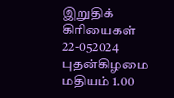இறுதிக் கிரியைகள் 22-052024 புதன்கிழமை மதியம் 1.00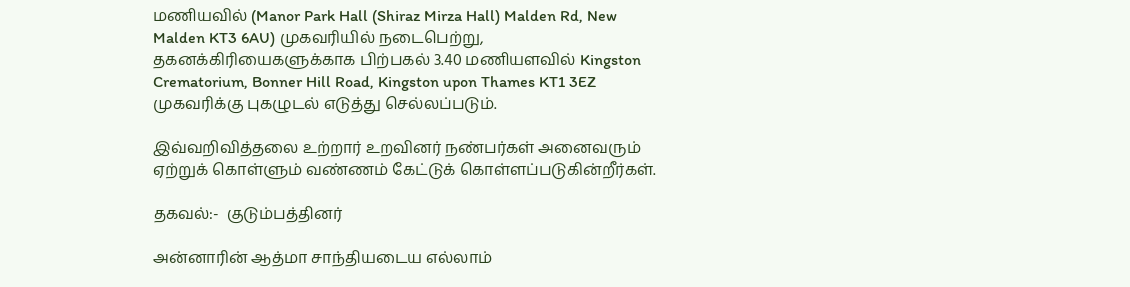மணியவில் (Manor Park Hall (Shiraz Mirza Hall) Malden Rd, New Malden KT3 6AU) முகவரியில் நடைபெற்று, தகனக்கிரியைகளுக்காக பிற்பகல் 3.40 மணியளவில் Kingston Crematorium, Bonner Hill Road, Kingston upon Thames KT1 3EZ முகவரிக்கு புகழுடல் எடுத்து செல்லப்படும்.

இவ்வறிவித்தலை உற்றார் உறவினர் நண்பர்கள் அனைவரும் ஏற்றுக் கொள்ளும் வண்ணம் கேட்டுக் கொள்ளப்படுகின்றீர்கள்.

தகவல்:-  குடும்பத்தினர்

அன்னாரின் ஆத்மா சாந்தியடைய எல்லாம்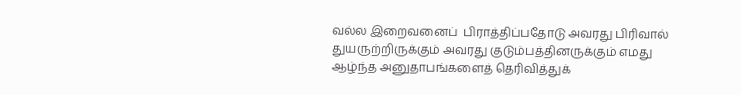வல்ல இறைவனைப்  பிராத்திப்பதோடு அவரது பிரிவால் துயருற்றிருக்கும் அவரது குடும்பத்தினருக்கும் எமது ஆழ்ந்த அனுதாபங்களைத் தெரிவித்துக்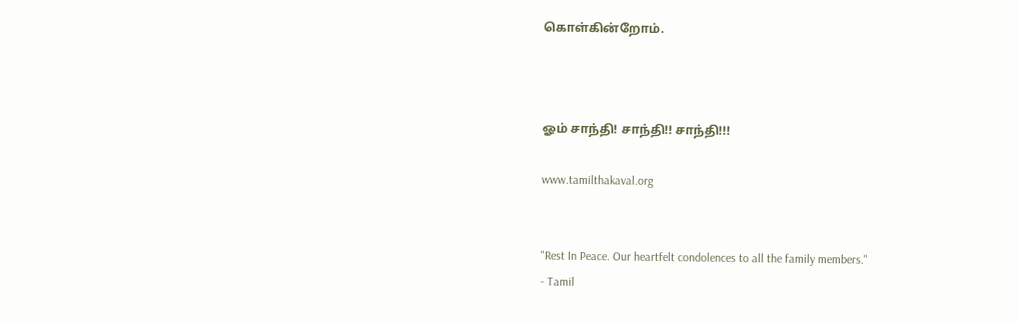கொள்கின்றோம்.



ஓம் சாந்தி! சாந்தி!! சாந்தி!!!

www.tamilthakaval.org


"Rest In Peace. Our heartfelt condolences to all the family members."
- Tamil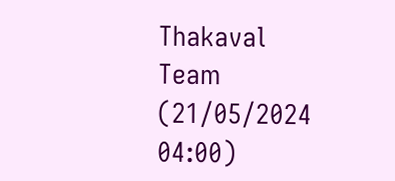Thakaval Team (21/05/2024 04:00)